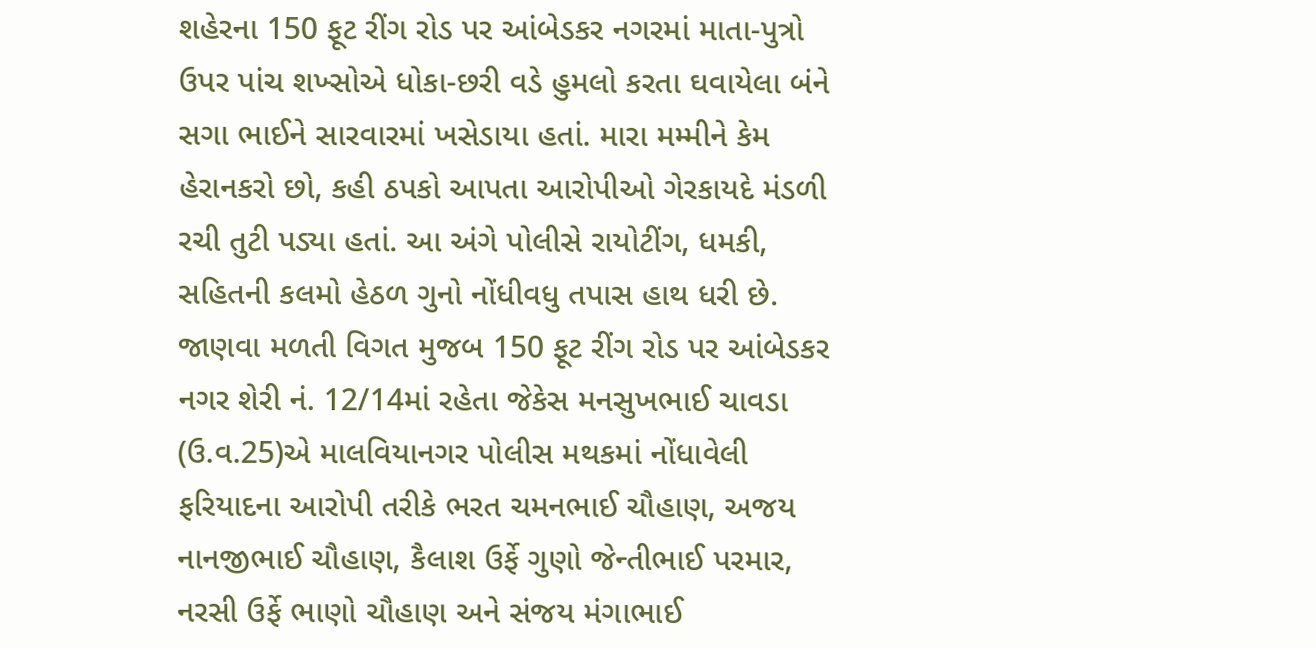શહેરના 150 ફૂટ રીંગ રોડ પર આંબેડકર નગરમાં માતા-પુત્રો ઉપર પાંચ શખ્સોએ ધોકા-છરી વડે હુમલો કરતા ઘવાયેલા બંને સગા ભાઈને સારવારમાં ખસેડાયા હતાં. મારા મમ્મીને કેમ હેરાનકરો છો, કહી ઠપકો આપતા આરોપીઓ ગેરકાયદે મંડળી રચી તુટી પડ્યા હતાં. આ અંગે પોલીસે રાયોટીંગ, ધમકી, સહિતની કલમો હેઠળ ગુનો નોંધીવધુ તપાસ હાથ ધરી છે.
જાણવા મળતી વિગત મુજબ 150 ફૂટ રીંગ રોડ પર આંબેડકર નગર શેરી નં. 12/14માં રહેતા જેકેસ મનસુખભાઈ ચાવડા (ઉ.વ.25)એ માલવિયાનગર પોલીસ મથકમાં નોંધાવેલી ફરિયાદના આરોપી તરીકે ભરત ચમનભાઈ ચૌહાણ, અજય નાનજીભાઈ ચૌહાણ, કૈલાશ ઉર્ફે ગુણો જેન્તીભાઈ પરમાર, નરસી ઉર્ફે ભાણો ચૌહાણ અને સંજય મંગાભાઈ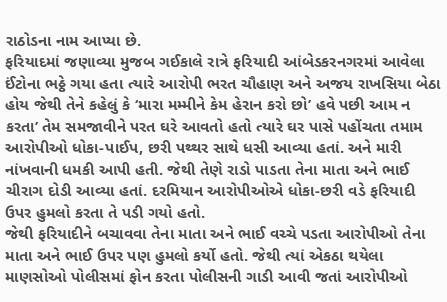રાઠોડના નામ આપ્યા છે.
ફરિયાદમાં જણાવ્યા મુજબ ગઈકાલે રાત્રે ફરિયાદી આંબેડકરનગરમાં આવેલા ઈંટોના ભઠ્ઠે ગયા હતા ત્યારે આરોપી ભરત ચૌહાણ અને અજય રાખસિયા બેઠા હોય જેથી તેને કહેલું કે ‘મારા મમ્મીને કેમ હેરાન કરો છો’ હવે પછી આમ ન કરતા’ તેમ સમજાવીને પરત ઘરે આવતો હતો ત્યારે ઘર પાસે પહોંચતા તમામ આરોપીઓ ધોકા-પાઈપ, છરી પથ્થર સાથે ધસી આવ્યા હતાં. અને મારી નાંખવાની ધમકી આપી હતી. જેથી તેણે રાડો પાડતા તેના માતા અને ભાઈ ચીરાગ દોડી આવ્યા હતાં. દરમિયાન આરોપીઓએ ધોકા-છરી વડે ફરિયાદી ઉપર હુમલો કરતા તે પડી ગયો હતો.
જેથી ફરિયાદીને બચાવવા તેના માતા અને ભાઈ વચ્ચે પડતા આરોપીઓ તેના માતા અને ભાઈ ઉપર પણ હુમલો કર્યો હતો. જેથી ત્યાં એકઠા થયેલા માણસોઓ પોલીસમાં ફોન કરતા પોલીસની ગાડી આવી જતાં આરોપીઓ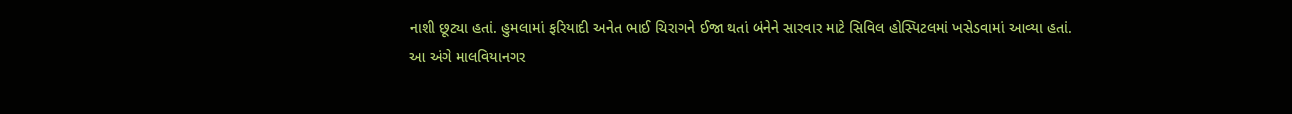નાશી છૂટ્યા હતાં. હુમલામાં ફરિયાદી અનેત ભાઈ ચિરાગને ઈજા થતાં બંનેને સારવાર માટે સિવિલ હોસ્પિટલમાં ખસેડવામાં આવ્યા હતાં.
આ અંગે માલવિયાનગર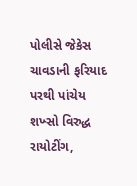પોલીસે જેકેસ ચાવડાની ફરિયાદ પરથી પાંચેય શખ્સો વિરુદ્ધ રાયોટીંગ,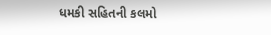ધમકી સહિતની કલમો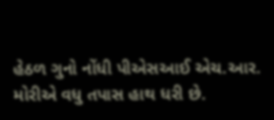હેઠળ ગુનો નોંધી પીએસઆઈ એચ.આર. મોરીએ વધુ તપાસ હાથ ધરી છે.